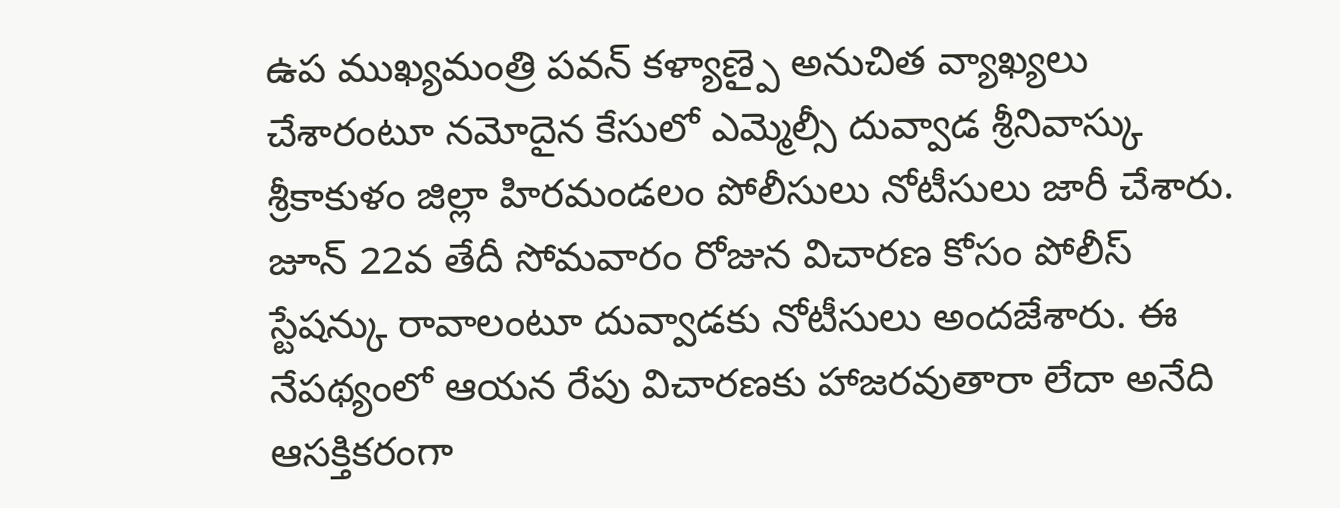ఉప ముఖ్యమంత్రి పవన్ కళ్యాణ్పై అనుచిత వ్యాఖ్యలు చేశారంటూ నమోదైన కేసులో ఎమ్మెల్సీ దువ్వాడ శ్రీనివాస్కు శ్రీకాకుళం జిల్లా హిరమండలం పోలీసులు నోటీసులు జారీ చేశారు. జూన్ 22వ తేదీ సోమవారం రోజున విచారణ కోసం పోలీస్ స్టేషన్కు రావాలంటూ దువ్వాడకు నోటీసులు అందజేశారు. ఈ నేపథ్యంలో ఆయన రేపు విచారణకు హాజరవుతారా లేదా అనేది ఆసక్తికరంగా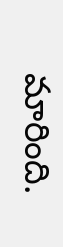మారింది.